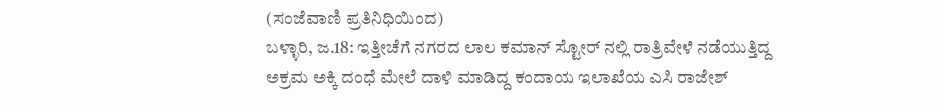(ಸಂಜೆವಾಣಿ ಪ್ರತಿನಿಧಿಯಿಂದ)
ಬಳ್ಳಾರಿ, ಜ.18: ಇತ್ತೀಚೆಗೆ ನಗರದ ಲಾಲ ಕಮಾನ್ ಸ್ಟೋರ್ ನಲ್ಲಿ ರಾತ್ರಿವೇಳೆ ನಡೆಯುತ್ತಿದ್ದ ಅಕ್ರಮ ಅಕ್ಕಿ ದಂಧೆ ಮೇಲೆ ದಾಳಿ ಮಾಡಿದ್ದ ಕಂದಾಯ ಇಲಾಖೆಯ ಎಸಿ ರಾಜೇಶ್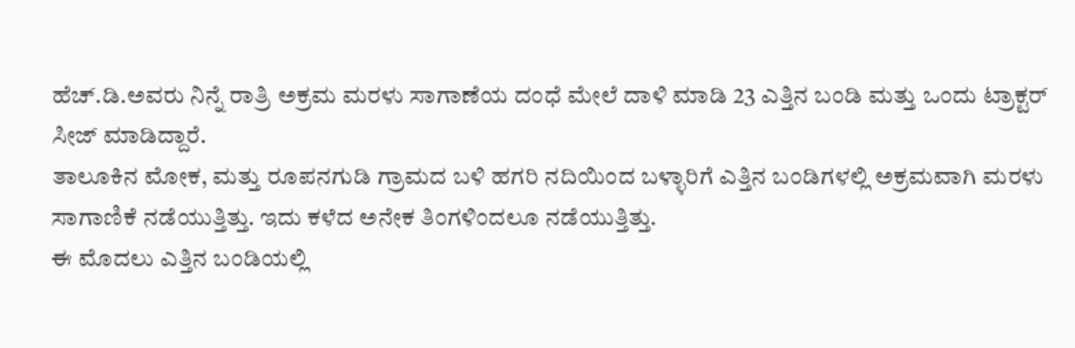ಹೆಚ್.ಡಿ.ಅವರು ನಿನ್ನೆ ರಾತ್ರಿ ಅಕ್ರಮ ಮರಳು ಸಾಗಾಣೆಯ ದಂಧೆ ಮೇಲೆ ದಾಳಿ ಮಾಡಿ 23 ಎತ್ತಿನ ಬಂಡಿ ಮತ್ತು ಒಂದು ಟ್ರಾಕ್ಟರ್ ಸೀಜ್ ಮಾಡಿದ್ದಾರೆ.
ತಾಲೂಕಿನ ಮೋಕ, ಮತ್ತು ರೂಪನಗುಡಿ ಗ್ರಾಮದ ಬಳಿ ಹಗರಿ ನದಿಯಿಂದ ಬಳ್ಳಾರಿಗೆ ಎತ್ತಿನ ಬಂಡಿಗಳಲ್ಲಿ ಅಕ್ರಮವಾಗಿ ಮರಳು ಸಾಗಾಣಿಕೆ ನಡೆಯುತ್ತಿತ್ತು. ಇದು ಕಳೆದ ಅನೇಕ ತಿಂಗಳಿಂದಲೂ ನಡೆಯುತ್ತಿತ್ತು.
ಈ ಮೊದಲು ಎತ್ತಿನ ಬಂಡಿಯಲ್ಲಿ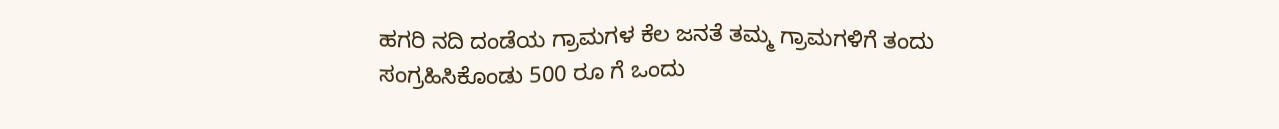ಹಗರಿ ನದಿ ದಂಡೆಯ ಗ್ರಾಮಗಳ ಕೆಲ ಜನತೆ ತಮ್ಮ ಗ್ರಾಮಗಳಿಗೆ ತಂದು ಸಂಗ್ರಹಿಸಿಕೊಂಡು 500 ರೂ ಗೆ ಒಂದು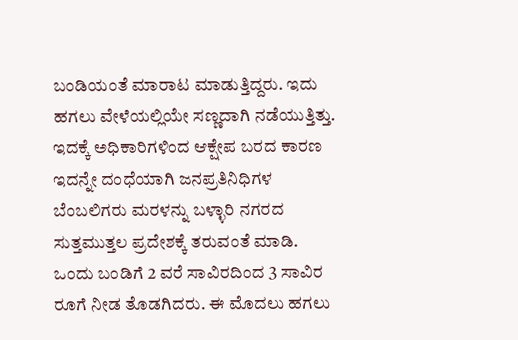ಬಂಡಿಯಂತೆ ಮಾರಾಟ ಮಾಡುತ್ತಿದ್ದರು. ಇದು ಹಗಲು ವೇಳೆಯಲ್ಲಿಯೇ ಸಣ್ಣದಾಗಿ ನಡೆಯುತ್ತಿತ್ತು.
ಇದಕ್ಕೆ ಅಧಿಕಾರಿಗಳಿಂದ ಆಕ್ಷೇಪ ಬರದ ಕಾರಣ ಇದನ್ನೇ ದಂಧೆಯಾಗಿ ಜನಪ್ರತಿನಿಧಿಗಳ ಬೆಂಬಲಿಗರು ಮರಳನ್ನು ಬಳ್ಳಾರಿ ನಗರದ ಸುತ್ತಮುತ್ತಲ ಪ್ರದೇಶಕ್ಕೆ ತರುವಂತೆ ಮಾಡಿ. ಒಂದು ಬಂಡಿಗೆ 2 ವರೆ ಸಾವಿರದಿಂದ 3 ಸಾವಿರ ರೂಗೆ ನೀಡ ತೊಡಗಿದರು. ಈ ಮೊದಲು ಹಗಲು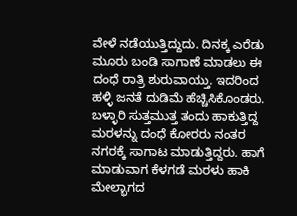ವೇಳೆ ನಡೆಯುತ್ತಿದ್ದುದು. ದಿನಕ್ಕ ಎರೆಡು ಮೂರು ಬಂಡಿ ಸಾಗಾಣೆ ಮಾಡಲು ಈ ದಂಧೆ ರಾತ್ರಿ ಶುರುವಾಯ್ತು. ಇದರಿಂದ ಹಳ್ಳಿ ಜನತೆ ದುಡಿಮೆ ಹೆಚ್ಚಿಸಿಕೊಂಡರು.
ಬಳ್ಳಾರಿ ಸುತ್ತಮುತ್ತ ತಂದು ಹಾಕುತ್ತಿದ್ದ ಮರಳನ್ನು ದಂಧೆ ಕೋರರು ನಂತರ ನಗರಕ್ಕೆ ಸಾಗಾಟ ಮಾಡುತ್ತಿದ್ದರು. ಹಾಗೆ ಮಾಡುವಾಗ ಕೆಳಗಡೆ ಮರಳು ಹಾಕಿ ಮೇಲ್ಭಾಗದ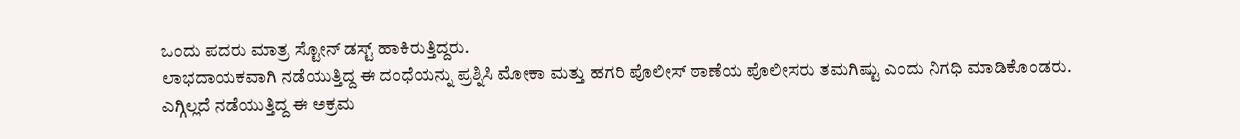ಒಂದು ಪದರು ಮಾತ್ರ ಸ್ಟೋನ್ ಡಸ್ಟ್ ಹಾಕಿರುತ್ತಿದ್ದರು.
ಲಾಭದಾಯಕವಾಗಿ ನಡೆಯುತ್ತಿದ್ದ ಈ ದಂಧೆಯನ್ನು ಪ್ರಶ್ನಿಸಿ ಮೋಕಾ ಮತ್ತು ಹಗರಿ ಪೊಲೀಸ್ ಠಾಣೆಯ ಪೊಲೀಸರು ತಮಗಿಷ್ಟು ಎಂದು ನಿಗಧಿ ಮಾಡಿಕೊಂಡರು.
ಎಗ್ಗಿಲ್ಲದೆ ನಡೆಯುತ್ತಿದ್ದ ಈ ಅಕ್ರಮ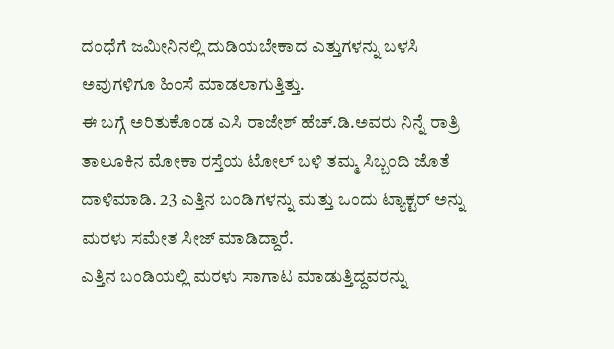ದಂಧೆಗೆ ಜಮೀನಿನಲ್ಲಿ ದುಡಿಯಬೇಕಾದ ಎತ್ತುಗಳನ್ನು ಬಳಸಿ ಅವುಗಳಿಗೂ ಹಿಂಸೆ ಮಾಡಲಾಗುತ್ತಿತ್ತು.
ಈ ಬಗ್ಗೆ ಅರಿತುಕೊಂಡ ಎಸಿ ರಾಜೇಶ್ ಹೆಚ್.ಡಿ.ಅವರು ನಿನ್ನೆ ರಾತ್ರಿ ತಾಲೂಕಿನ ಮೋಕಾ ರಸ್ತೆಯ ಟೋಲ್ ಬಳಿ ತಮ್ಮ ಸಿಬ್ಬಂದಿ ಜೊತೆ ದಾಳಿಮಾಡಿ. 23 ಎತ್ತಿನ ಬಂಡಿಗಳನ್ನು ಮತ್ತು ಒಂದು ಟ್ಯಾಕ್ಟರ್ ಅನ್ನು ಮರಳು ಸಮೇತ ಸೀಜ್ ಮಾಡಿದ್ದಾರೆ.
ಎತ್ತಿನ ಬಂಡಿಯಲ್ಲಿ ಮರಳು ಸಾಗಾಟ ಮಾಡುತ್ತಿದ್ದವರನ್ನು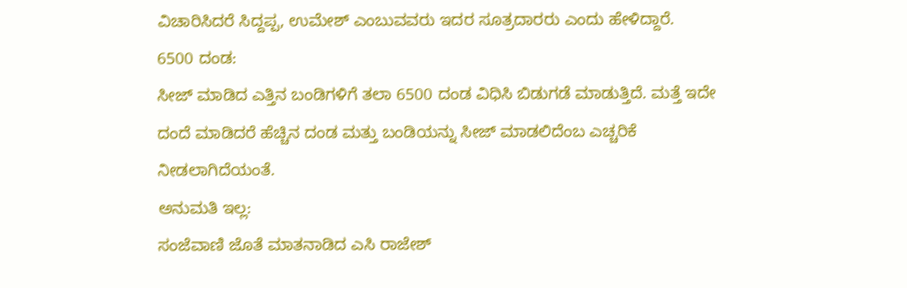ವಿಚಾರಿಸಿದರೆ ಸಿದ್ದಪ್ಪ, ಉಮೇಶ್ ಎಂಬುವವರು ಇದರ ಸೂತ್ರದಾರರು ಎಂದು ಹೇಳಿದ್ದಾರೆ.
6500 ದಂಡ:
ಸೀಜ್ ಮಾಡಿದ ಎತ್ತಿನ ಬಂಡಿಗಳಿಗೆ ತಲಾ 6500 ದಂಡ ವಿಧಿಸಿ ಬಿಡುಗಡೆ ಮಾಡುತ್ತಿದೆ. ಮತ್ತೆ ಇದೇ ದಂದೆ ಮಾಡಿದರೆ ಹೆಚ್ಚಿನ ದಂಡ ಮತ್ತು ಬಂಡಿಯನ್ನು ಸೀಜ್ ಮಾಡಲಿದೆಂಬ ಎಚ್ಚರಿಕೆ ನೀಡಲಾಗಿದೆಯಂತೆ.
ಅನುಮತಿ ಇಲ್ಲ:
ಸಂಜೆವಾಣಿ ಜೊತೆ ಮಾತನಾಡಿದ ಎಸಿ ರಾಜೇಶ್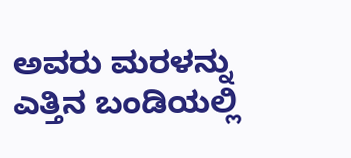ಅವರು ಮರಳನ್ನು ಎತ್ತಿನ ಬಂಡಿಯಲ್ಲಿ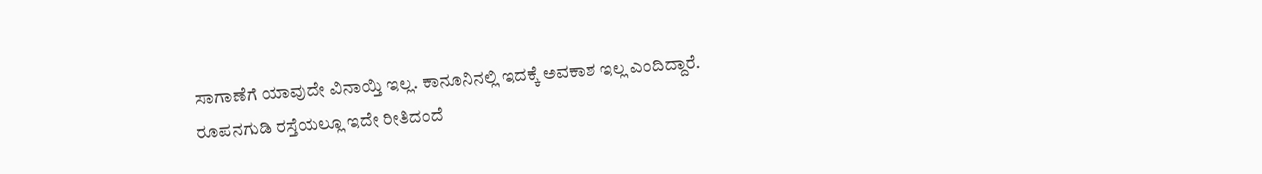ಸಾಗಾಣೆಗೆ ಯಾವುದೇ ವಿನಾಯ್ತಿ ಇಲ್ಲ. ಕಾನೂನಿನಲ್ಲಿ ಇದಕ್ಕೆ ಅವಕಾಶ ಇಲ್ಲ ಎಂದಿದ್ದಾರೆ.
ರೂಪನಗುಡಿ ರಸ್ತೆಯಲ್ಲೂ ಇದೇ ರೀತಿದಂದೆ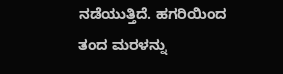ನಡೆಯುತ್ತಿದೆ. ಹಗರಿಯಿಂದ ತಂದ ಮರಳನ್ನು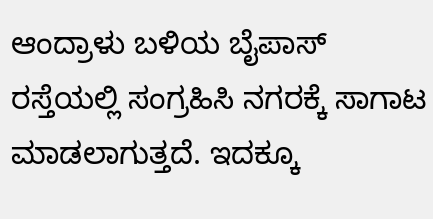ಆಂದ್ರಾಳು ಬಳಿಯ ಬೈಪಾಸ್ ರಸ್ತೆಯಲ್ಲಿ ಸಂಗ್ರಹಿಸಿ ನಗರಕ್ಕೆ ಸಾಗಾಟ ಮಾಡಲಾಗುತ್ತದೆ. ಇದಕ್ಕೂ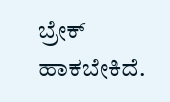ಬ್ರೇಕ್ ಹಾಕಬೇಕಿದೆ.